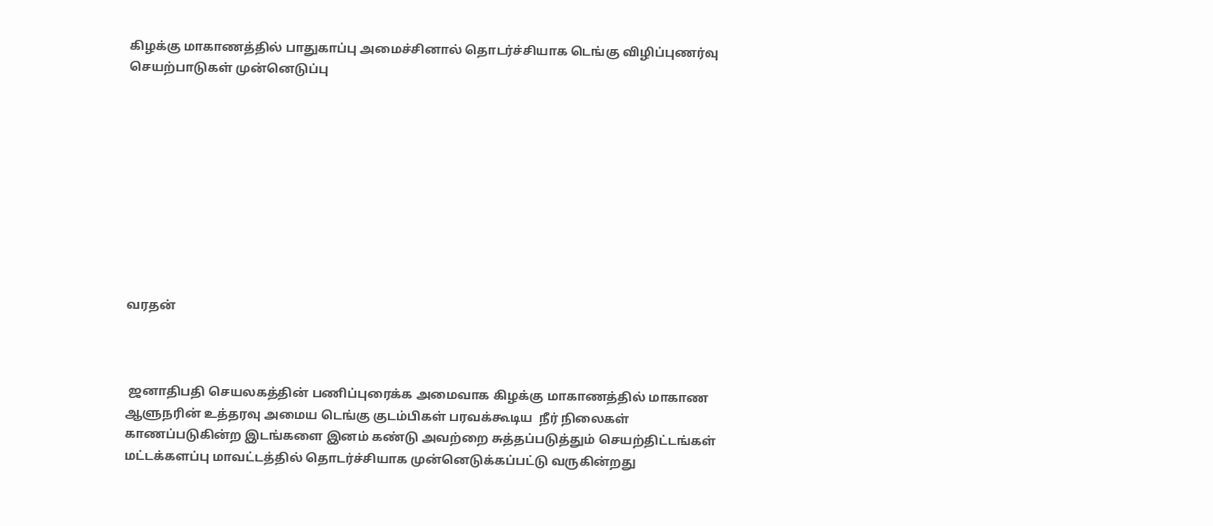கிழக்கு மாகாணத்தில் பாதுகாப்பு அமைச்சினால் தொடர்ச்சியாக டெங்கு விழிப்புணர்வு செயற்பாடுகள் முன்னெடுப்பு










வரதன்



 ஜனாதிபதி செயலகத்தின் பணிப்புரைக்க அமைவாக கிழக்கு மாகாணத்தில் மாகாண ஆளுநரின் உத்தரவு அமைய டெங்கு குடம்பிகள் பரவக்கூடிய  நீர் நிலைகள்  காணப்படுகின்ற இடங்களை இனம் கண்டு அவற்றை சுத்தப்படுத்தும் செயற்திட்டங்கள் மட்டக்களப்பு மாவட்டத்தில் தொடர்ச்சியாக முன்னெடுக்கப்பட்டு வருகின்றது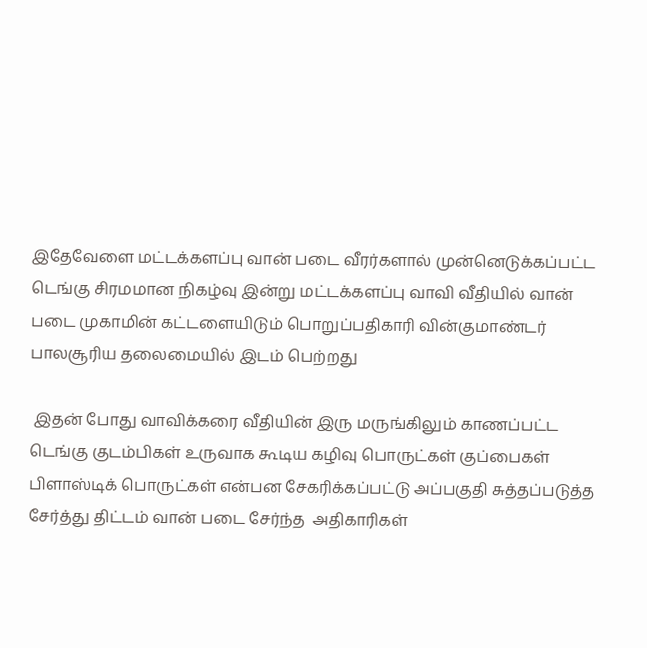இதேவேளை மட்டக்களப்பு வான் படை வீரர்களால் முன்னெடுக்கப்பட்ட டெங்கு சிரமமான நிகழ்வு இன்று மட்டக்களப்பு வாவி வீதியில் வான் படை முகாமின் கட்டளையிடும் பொறுப்பதிகாரி வின்குமாண்டர் பாலசூரிய தலைமையில் இடம் பெற்றது

 இதன் போது வாவிக்கரை வீதியின் இரு மருங்கிலும் காணப்பட்ட டெங்கு குடம்பிகள் உருவாக கூடிய கழிவு பொருட்கள் குப்பைகள் பிளாஸ்டிக் பொருட்கள் என்பன சேகரிக்கப்பட்டு அப்பகுதி சுத்தப்படுத்த சேர்த்து திட்டம் வான் படை சேர்ந்த  அதிகாரிகள்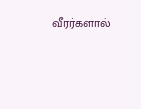வீரர்களால்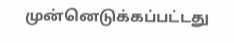முன்னெடுக்கப்பட்டது